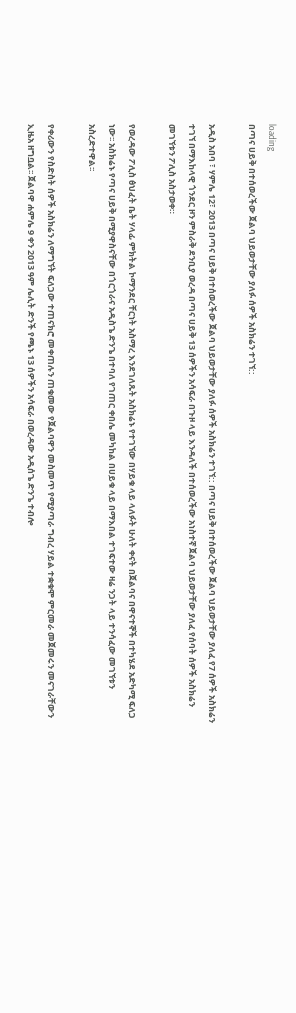loading
በጣና ሀይቅ በተሰወረችው ጀልባ ህይወታቸው ያለፉ ሰዎች አስክሬን ተገኘ::

አዲስ አበባ ፣ ሃምሌ 12፣ 2013 በጣና ሀይቅ በተሰወረችው ጀልባ ህይወታቸው ያለፉ ሰዎች አስክሬን ተገኘ:: በጣና ሀይቅ በተሰወረችው ጀልባ ህይወታቸው ያለፈ የ7 ሰዎች አስክሬን ተገኘ በማእከላዊ ጎንደር ዞን ምስራቅ ደንቢያ ወረዳ በጣና ሀይቅ 13 ሰዎችን አሳፍራ በጉዞ ላይ እንዳለች በተሰወረችው አነስተኛ ጀልባ ህይወታቸው ያለፈ የሰባት ሰዎች አስክሬን መገኘቱን ፖሊስ አስታወቀ።

የወረዳው ፖሊስ ፅህፈት ቤት ሃላፊ ምክትል ኮማንደር ቸርነት አስማረ እንደገለጹት አስክሬኑ የተገኘው በሃይቁ ላይ ላለፉት ሁለት ቀናት በጀልባና በዋናተኞች በተካሄደ አድካሚ ፍለጋ ነው፡፡ አስክሬኑ የጣና ሀይቅ በሚያዋስናቸው በጎርጎራና አዲስጌ ድንጌ በተባለ የገጠር ቀበሌ መካከል በሀይቁ ላይ በማእበል ተገፍተው ዛሬ ንጋት ላይ ተንሳፈው መገኘቱን አስረድተዋል፡፡

የቀሪውን የስድስት ሰዎች አስክሬን ለማግኘት ፍለጋው ተጠናክሮ መቀጠሉን ጠቁመው የጀልባዋን መስመጥ የሚያጣራ ግብረ ሃይል ተቋቁሞ ምርመራ መጀመሩን መናገራቸውን ኢዜአ ዘግቧል፡፡ ጀልባዋ ሐምሌ 9 ቀን 2013 ዓም ሌሊት ድንች የጫኑ 13 ሰዎችን አሳፍራ በወረዳው አዲሰጌ ድንጌ ተብሎ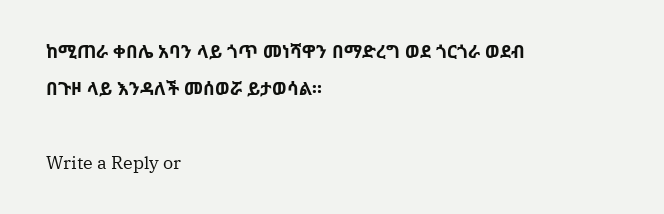ከሚጠራ ቀበሌ አባን ላይ ጎጥ መነሻዋን በማድረግ ወደ ጎርጎራ ወደብ በጉዞ ላይ እንዳለች መሰወሯ ይታወሳል።

Write a Reply or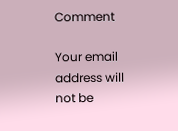Comment

Your email address will not be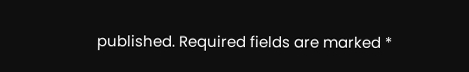published. Required fields are marked *